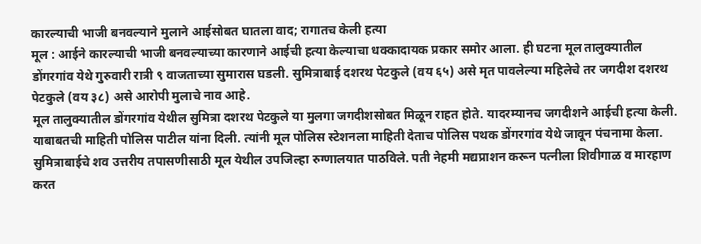कारल्याची भाजी बनवल्याने मुलाने आईसोबत घातला वाद; रागातच केली हत्या
मूल : आईने कारल्याची भाजी बनवल्याच्या कारणाने आईची हत्या केल्याचा धक्कादायक प्रकार समोर आला. ही घटना मूल तालुक्यातील डोंगरगांव येथे गुरुवारी रात्री ९ वाजताच्या सुमारास घडली. सुमित्राबाई दशरथ पेटकुले (वय ६५) असे मृत पावलेल्या महिलेचे तर जगदीश दशरथ पेटकुले (वय ३८) असे आरोपी मुलाचे नाव आहे.
मूल तालुक्यातील डोंगरगांव येथील सुमित्रा दशरथ पेटकुले या मुलगा जगदीशसोबत मिळून राहत होते. यादरम्यानच जगदीशने आईची हत्या केली. याबाबतची माहिती पोलिस पाटील यांना दिली. त्यांनी मूल पोलिस स्टेशनला माहिती देताच पोलिस पथक डोंगरगांव येथे जावून पंचनामा केला. सुमित्राबाईचे शव उत्तरीय तपासणीसाठी मूल येथील उपजिल्हा रुग्णालयात पाठविले. पती नेहमी मद्यप्राशन करून पत्नीला शिवीगाळ व मारहाण करत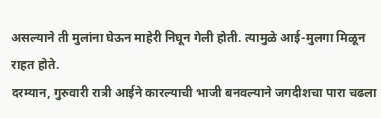असल्याने ती मुलांना घेऊन माहेरी निघून गेली होती. त्यामुळे आई-मुलगा मिळून राहत होते.
दरम्यान, गुरुवारी रात्री आईने कारल्याची भाजी बनवल्याने जगदीशचा पारा चढला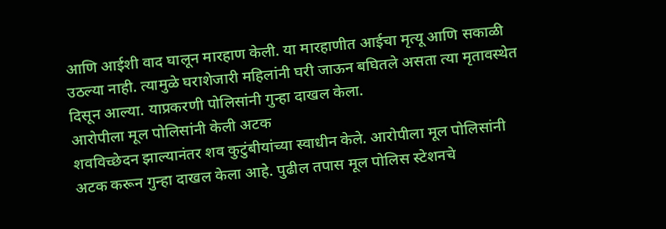आणि आईशी वाद घालून मारहाण केली. या मारहाणीत आईचा मृत्यू आणि सकाळी उठल्या नाही. त्यामुळे घराशेजारी महिलांनी घरी जाऊन बघितले असता त्या मृतावस्थेत दिसून आल्या. याप्रकरणी पोलिसांनी गुन्हा दाखल केला.
आरोपीला मूल पोलिसांनी केली अटक
शवविच्छेदन झाल्यानंतर शव कुटुंबीयांच्या स्वाधीन केले. आरोपीला मूल पोलिसांनी अटक करून गुन्हा दाखल केला आहे. पुढील तपास मूल पोलिस स्टेशनचे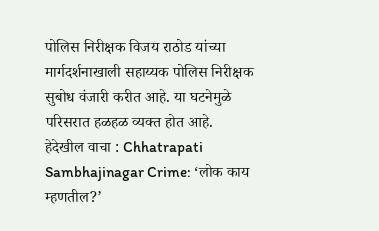पोलिस निरीक्षक विजय राठोड यांच्या मार्गदर्शनाखाली सहाय्यक पोलिस निरीक्षक सुबोध वंजारी करीत आहे. या घटनेमुळे परिसरात हळहळ व्यक्त होत आहे.
हेदेखील वाचा : Chhatrapati Sambhajinagar Crime: ‘लोक काय म्हणतील?’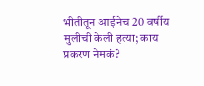भीतीतून आईनेच 20 वर्षीय मुलीची केली हत्या; काय प्रकरण नेमकं?